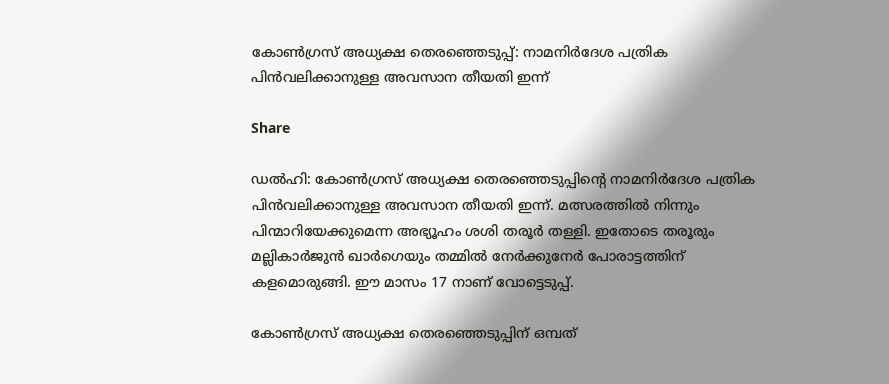കോണ്‍ഗ്രസ് അധ്യക്ഷ തെരഞ്ഞെടുപ്പ്: നാമനിര്‍ദേശ പത്രിക പിൻവലിക്കാനുള്ള അവസാന തീയതി ഇന്ന്

Share

ഡല്‍ഹി: കോണ്‍ഗ്രസ് അധ്യക്ഷ തെരഞ്ഞെടുപ്പിന്റെ നാമനിര്‍ദേശ പത്രിക പിന്‍വലിക്കാനുള്ള അവസാന തീയതി ഇന്ന്. മത്സരത്തില്‍ നിന്നും പിന്മാറിയേക്കുമെന്ന അഭ്യൂഹം ശശി തരൂര്‍ തള്ളി. ഇതോടെ തരൂരും മല്ലികാര്‍ജുന്‍ ഖാര്‍ഗെയും തമ്മില്‍ നേര്‍ക്കുനേര്‍ പോരാട്ടത്തിന് കളമൊരുങ്ങി. ഈ മാസം 17 നാണ് വോട്ടെടുപ്പ്.

കോണ്‍ഗ്രസ് അധ്യക്ഷ തെരഞ്ഞെടുപ്പിന് ഒമ്പത്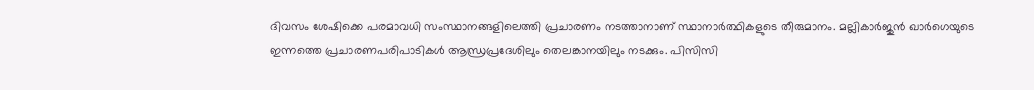ദിവസം ശേഷിക്കെ പരമാവധി സംസ്ഥാനങ്ങളിലെത്തി പ്രചാരണം നടത്താനാണ് സ്ഥാനാര്‍ത്ഥികളുടെ തീരുമാനം. മല്ലികാര്‍ജുന്‍ ഖാര്‍ഗെയുടെ ഇന്നത്തെ പ്രചാരണപരിപാടികള്‍ ആന്ധ്രപ്രദേശിലും തെലങ്കാനയിലും നടക്കും. പിസിസി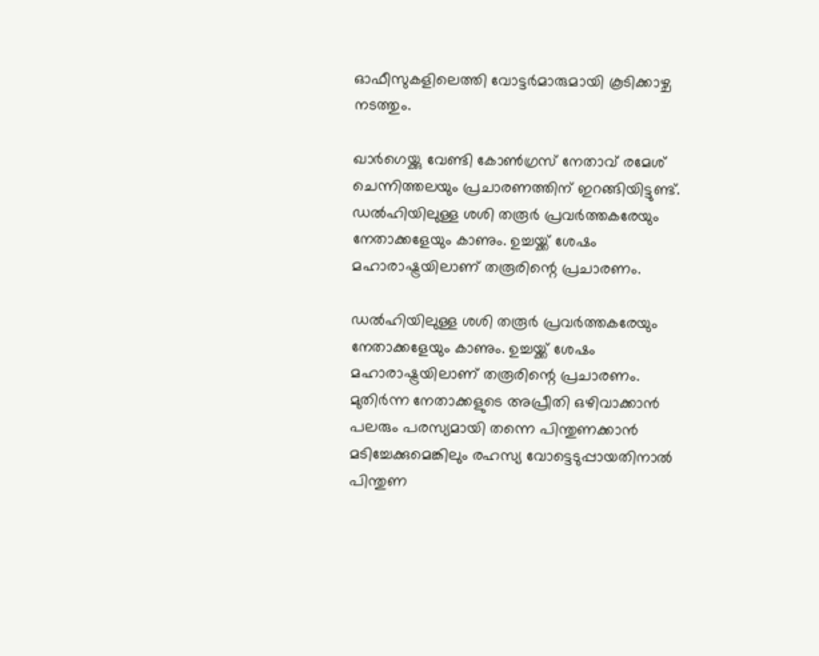ഓഫീസുകളിലെത്തി വോട്ടര്‍മാരുമായി കൂടിക്കാഴ്ച നടത്തും.

ഖാര്‍ഗെയ്ക്കു വേണ്ടി കോണ്‍ഗ്രസ് നേതാവ് രമേശ് ചെന്നിത്തലയും പ്രചാരണത്തിന് ഇറങ്ങിയിട്ടുണ്ട്. ഡല്‍ഹിയിലുള്ള ശശി തരൂര്‍ പ്രവര്‍ത്തകരേയും നേതാക്കളേയും കാണും. ഉച്ചയ്ക്ക് ശേഷം മഹാരാഷ്ട്രയിലാണ് തരൂരിന്റെ പ്രചാരണം.

ഡൽഹിയിലുള്ള ശശി തരൂർ പ്രവർത്തകരേയും നേതാക്കളേയും കാണും. ഉച്ചയ്ക്ക് ശേഷം മഹാരാഷ്ട്രയിലാണ് തരൂരിന്റെ പ്രചാരണം. മുതിർന്ന നേതാക്കളുടെ അപ്രീതി ഒഴിവാക്കാൻ പലരും പരസ്യമായി തന്നെ പിന്തുണക്കാൻ മടിച്ചേക്കുമെങ്കിലും രഹസ്യ വോട്ടെടുപ്പായതിനാൽ പിന്തുണ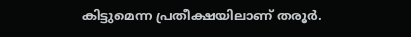കിട്ടുമെന്ന പ്രതീക്ഷയിലാണ് തരൂർ.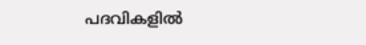പദവികളിൽ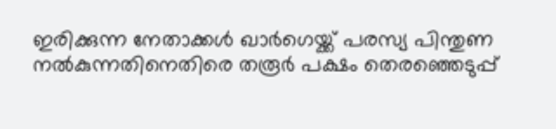ഇരിക്കുന്ന നേതാക്കൾ ഖാർഗെയ്ക്ക് പരസ്യ പിന്തുണ നൽകുന്നതിനെതിരെ തരൂർ പക്ഷം തെരഞ്ഞെടുപ്പ്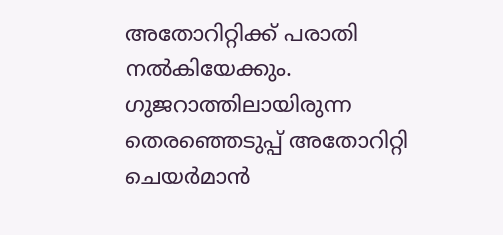അതോറിറ്റിക്ക് പരാതി നൽകിയേക്കും. ഗുജറാത്തിലായിരുന്ന തെരഞ്ഞെടുപ്പ് അതോറിറ്റി ചെയർമാൻ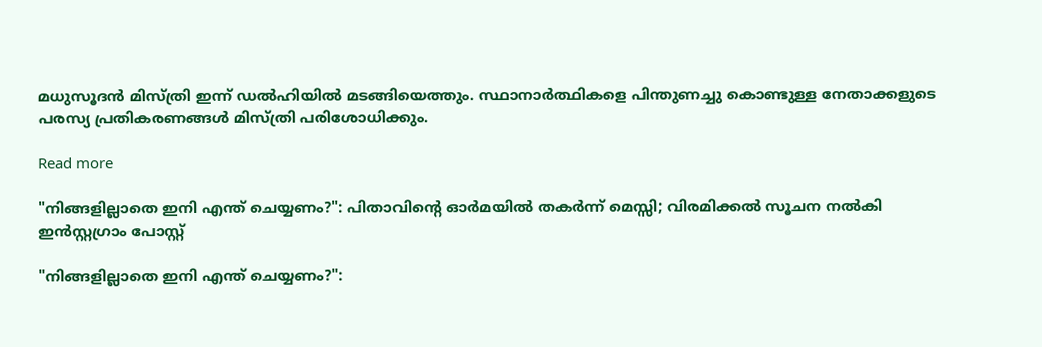മധുസൂദൻ മിസ്ത്രി ഇന്ന് ഡൽഹിയിൽ മടങ്ങിയെത്തും. സ്ഥാനാർത്ഥികളെ പിന്തുണച്ചു കൊണ്ടുള്ള നേതാക്കളുടെ പരസ്യ പ്രതികരണങ്ങൾ മിസ്ത്രി പരിശോധിക്കും.

Read more

"നിങ്ങളില്ലാതെ ഇനി എന്ത് ചെയ്യണം?": പിതാവിന്റെ ഓർമയിൽ തകർന്ന് മെസ്സി; വിരമിക്കൽ സൂചന നൽകി ഇൻസ്റ്റഗ്രാം പോസ്റ്റ്

"നിങ്ങളില്ലാതെ ഇനി എന്ത് ചെയ്യണം?":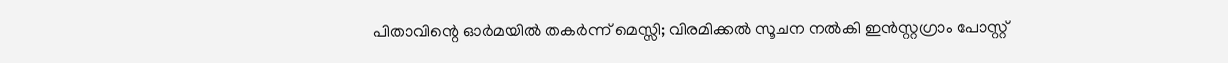പിതാവിന്റെ ഓർമയിൽ തകർന്ന് മെസ്സി; വിരമിക്കൽ സൂചന നൽകി ഇൻസ്റ്റഗ്രാം പോസ്റ്റ്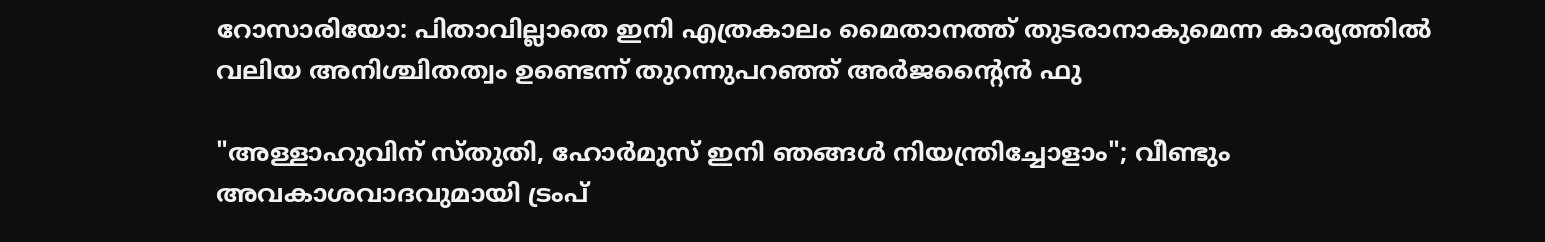റോസാരിയോ: പിതാവില്ലാതെ ഇനി എത്രകാലം മൈതാനത്ത് തുടരാനാകുമെന്ന കാര്യത്തിൽ വലിയ അനിശ്ചിതത്വം ഉണ്ടെന്ന് തുറന്നുപറഞ്ഞ് അർജൻ്റൈൻ ഫു

"അള്ളാഹുവിന് സ്തുതി, ഹോർമുസ് ഇനി ഞങ്ങൾ നിയന്ത്രിച്ചോളാം"; വീണ്ടും അവകാശവാദവുമായി ട്രംപ്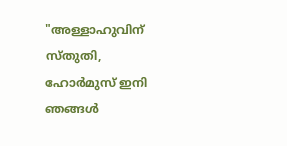"അള്ളാഹുവിന് സ്തുതി, ഹോർമുസ് ഇനി ഞങ്ങൾ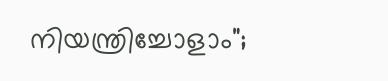നിയന്ത്രിച്ചോളാം";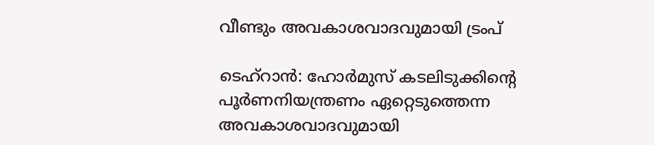വീണ്ടും അവകാശവാദവുമായി ട്രംപ്

ടെഹ്റാൻ: ഹോർമുസ് കടലിടുക്കിൻ്റെ പൂർണനിയന്ത്രണം ഏറ്റെടുത്തെന്ന അവകാശവാദവുമായി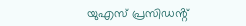യുഎസ് പ്രസിഡൻ്റ്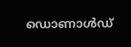ഡൊണാൾഡ്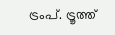ട്രംപ്. ട്രൂത്ത്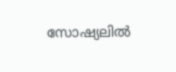സോഷ്യലിൽ